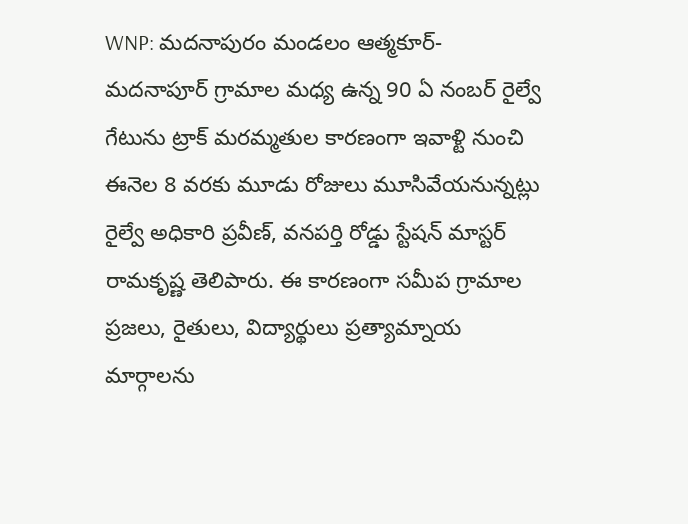WNP: మదనాపురం మండలం ఆత్మకూర్- మదనాపూర్ గ్రామాల మధ్య ఉన్న 90 ఏ నంబర్ రైల్వే గేటును ట్రాక్ మరమ్మతుల కారణంగా ఇవాళ్టి నుంచి ఈనెల 8 వరకు మూడు రోజులు మూసివేయనున్నట్లు రైల్వే అధికారి ప్రవీణ్, వనపర్తి రోడ్డు స్టేషన్ మాస్టర్ రామకృష్ణ తెలిపారు. ఈ కారణంగా సమీప గ్రామాల ప్రజలు, రైతులు, విద్యార్థులు ప్రత్యామ్నాయ మార్గాలను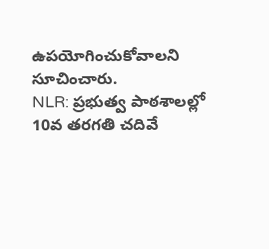ఉపయోగించుకోవాలని సూచించారు.
NLR: ప్రభుత్వ పాఠశాలల్లో 10వ తరగతి చదివే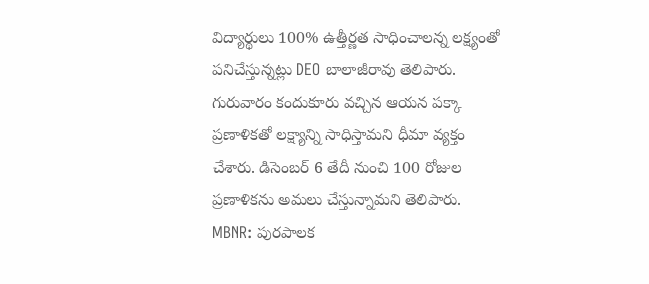విద్యార్థులు 100% ఉత్తీర్ణత సాధించాలన్న లక్ష్యంతో పనిచేస్తున్నట్లు DEO బాలాజీరావు తెలిపారు. గురువారం కందుకూరు వచ్చిన ఆయన పక్కా ప్రణాళికతో లక్ష్యాన్ని సాధిస్తామని ధీమా వ్యక్తం చేశారు. డిసెంబర్ 6 తేదీ నుంచి 100 రోజుల ప్రణాళికను అమలు చేస్తున్నామని తెలిపారు.
MBNR: పురపాలక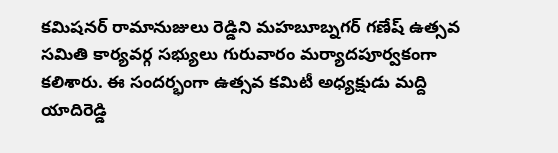కమిషనర్ రామానుజులు రెడ్డిని మహబూబ్నగర్ గణేష్ ఉత్సవ సమితి కార్యవర్గ సభ్యులు గురువారం మర్యాదపూర్వకంగా కలిశారు. ఈ సందర్భంగా ఉత్సవ కమిటీ అధ్యక్షుడు మద్ది యాదిరెడ్డి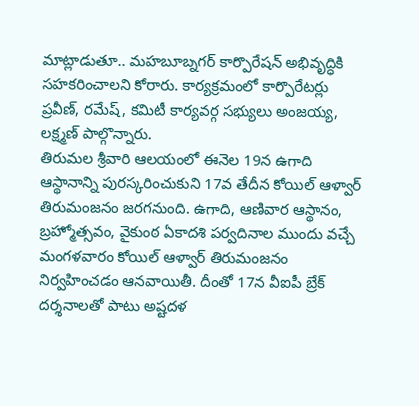మాట్లాడుతూ.. మహబూబ్నగర్ కార్పొరేషన్ అభివృద్ధికి సహకరించాలని కోరారు. కార్యక్రమంలో కార్పొరేటర్లు ప్రవీణ్, రమేష్, కమిటీ కార్యవర్గ సభ్యులు అంజయ్య, లక్ష్మణ్ పాల్గొన్నారు.
తిరుమల శ్రీవారి ఆలయంలో ఈనెల 19న ఉగాది ఆస్థానాన్ని పురస్కరించుకుని 17వ తేదీన కోయిల్ ఆళ్వార్ తిరుమంజనం జరగనుంది. ఉగాది, ఆణివార ఆస్థానం, బ్రహ్మోత్సవం, వైకుంఠ ఏకాదశి పర్వదినాల ముందు వచ్చే మంగళవారం కోయిల్ ఆళ్వార్ తిరుమంజనం నిర్వహించడం ఆనవాయితీ. దీంతో 17న వీఐపీ బ్రేక్ దర్శనాలతో పాటు అష్టదళ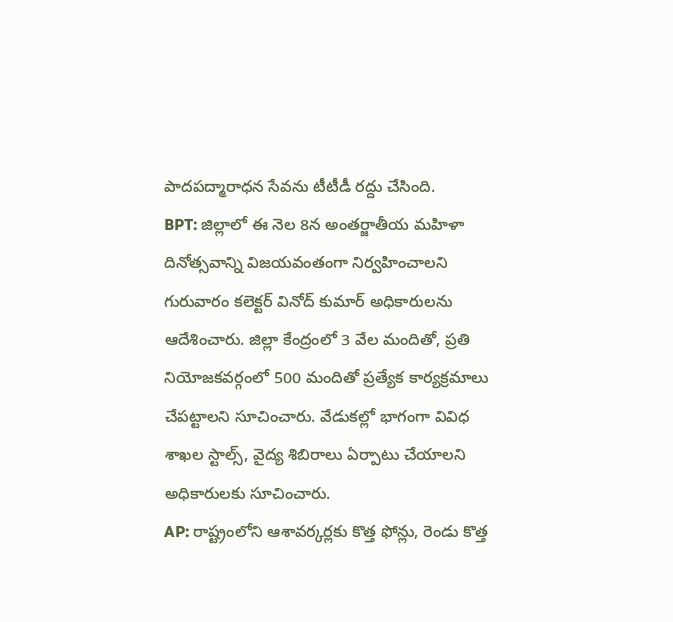పాదపద్మారాధన సేవను టీటీడీ రద్దు చేసింది.
BPT: జిల్లాలో ఈ నెల 8న అంతర్జాతీయ మహిళా దినోత్సవాన్ని విజయవంతంగా నిర్వహించాలని గురువారం కలెక్టర్ వినోద్ కుమార్ అధికారులను ఆదేశించారు. జిల్లా కేంద్రంలో 3 వేల మందితో, ప్రతి నియోజకవర్గంలో 500 మందితో ప్రత్యేక కార్యక్రమాలు చేపట్టాలని సూచించారు. వేడుకల్లో భాగంగా వివిధ శాఖల స్టాల్స్, వైద్య శిబిరాలు ఏర్పాటు చేయాలని అధికారులకు సూచించారు.
AP: రాష్ట్రంలోని ఆశావర్కర్లకు కొత్త ఫోన్లు, రెండు కొత్త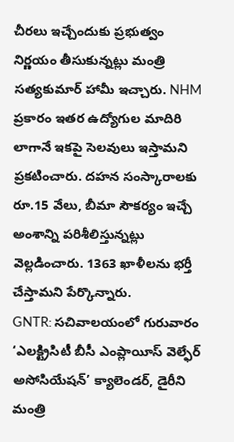చీరలు ఇచ్చేందుకు ప్రభుత్వం నిర్ణయం తీసుకున్నట్లు మంత్రి సత్యకుమార్ హామీ ఇచ్చారు. NHM ప్రకారం ఇతర ఉద్యోగుల మాదిరి లాగానే ఇకపై సెలవులు ఇస్తామని ప్రకటించారు. దహన సంస్కారాలకు రూ.15 వేలు, బీమా సౌకర్యం ఇచ్చే అంశాన్ని పరిశీలిస్తున్నట్లు వెల్లడించారు. 1363 ఖాళీలను భర్తీ చేస్తామని పేర్కొన్నారు.
GNTR: సచివాలయంలో గురువారం ‘ఎలక్ట్రిసిటీ బీసీ ఎంప్లాయీస్ వెల్ఫేర్ అసోసియేషన్’ క్యాలెండర్, డైరీని మంత్రి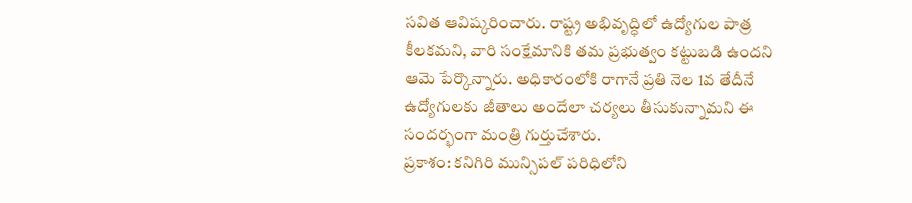సవిత ఆవిష్కరించారు. రాష్ట్ర అభివృద్ధిలో ఉద్యోగుల పాత్ర కీలకమని, వారి సంక్షేమానికి తమ ప్రభుత్వం కట్టుబడి ఉందని ఆమె పేర్కొన్నారు. అధికారంలోకి రాగానే ప్రతి నెల 1వ తేదీనే ఉద్యోగులకు జీతాలు అందేలా చర్యలు తీసుకున్నామని ఈ సందర్భంగా మంత్రి గుర్తుచేశారు.
ప్రకాశం: కనిగిరి మున్సిపల్ పరిధిలోని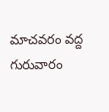మాచవరం వద్ద గురువారం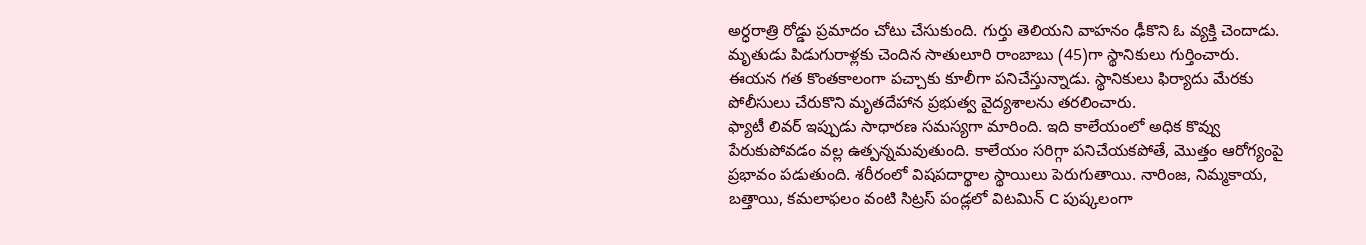అర్ధరాత్రి రోడ్డు ప్రమాదం చోటు చేసుకుంది. గుర్తు తెలియని వాహనం ఢీకొని ఓ వ్యక్తి చెందాడు. మృతుడు పిడుగురాళ్లకు చెందిన సాతులూరి రాంబాబు (45)గా స్థానికులు గుర్తించారు. ఈయన గత కొంతకాలంగా పచ్చాకు కూలీగా పనిచేస్తున్నాడు. స్థానికులు ఫిర్యాదు మేరకు పోలీసులు చేరుకొని మృతదేహాన ప్రభుత్వ వైద్యశాలను తరలించారు.
ఫ్యాటీ లివర్ ఇప్పుడు సాధారణ సమస్యగా మారింది. ఇది కాలేయంలో అధిక కొవ్వు పేరుకుపోవడం వల్ల ఉత్పన్నమవుతుంది. కాలేయం సరిగ్గా పనిచేయకపోతే, మొత్తం ఆరోగ్యంపై ప్రభావం పడుతుంది. శరీరంలో విషపదార్థాల స్థాయిలు పెరుగుతాయి. నారింజ, నిమ్మకాయ, బత్తాయి, కమలాఫలం వంటి సిట్రస్ పండ్లలో విటమిన్ C పుష్కలంగా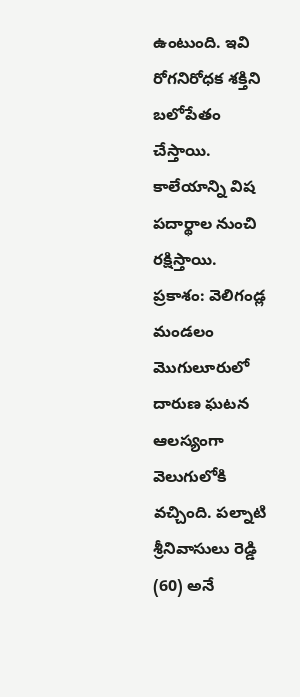ఉంటుంది. ఇవి రోగనిరోధక శక్తిని బలోపేతం చేస్తాయి. కాలేయాన్ని విష పదార్థాల నుంచి రక్షిస్తాయి.
ప్రకాశం: వెలిగండ్ల మండలం మొగులూరులో దారుణ ఘటన ఆలస్యంగా వెలుగులోకి వచ్చింది. పల్నాటి శ్రీనివాసులు రెడ్డి (60) అనే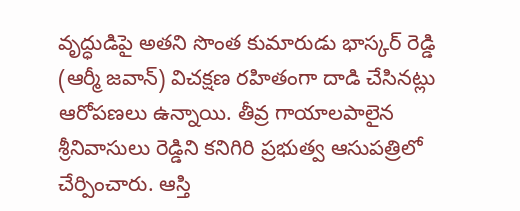వృద్ధుడిపై అతని సొంత కుమారుడు భాస్కర్ రెడ్డి (ఆర్మీ జవాన్) విచక్షణ రహితంగా దాడి చేసినట్లు ఆరోపణలు ఉన్నాయి. తీవ్ర గాయాలపాలైన శ్రీనివాసులు రెడ్డిని కనిగిరి ప్రభుత్వ ఆసుపత్రిలో చేర్పించారు. ఆస్తి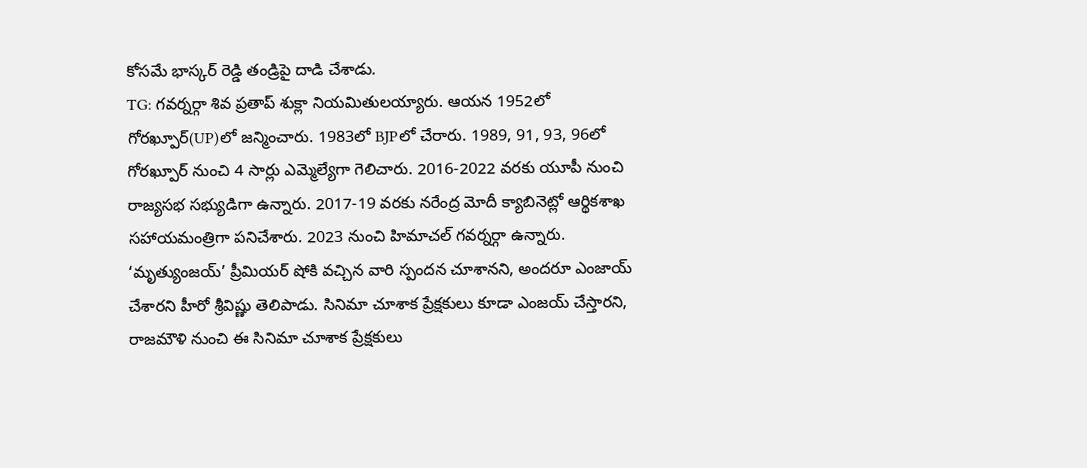కోసమే భాస్కర్ రెడ్డి తండ్రిపై దాడి చేశాడు.
TG: గవర్నర్గా శివ ప్రతాప్ శుక్లా నియమితులయ్యారు. ఆయన 1952లో గోరఖ్పూర్(UP)లో జన్మించారు. 1983లో BJPలో చేరారు. 1989, 91, 93, 96లో గోరఖ్పూర్ నుంచి 4 సార్లు ఎమ్మెల్యేగా గెలిచారు. 2016-2022 వరకు యూపీ నుంచి రాజ్యసభ సభ్యుడిగా ఉన్నారు. 2017-19 వరకు నరేంద్ర మోదీ క్యాబినెట్లో ఆర్థికశాఖ సహాయమంత్రిగా పనిచేశారు. 2023 నుంచి హిమాచల్ గవర్నర్గా ఉన్నారు.
‘మృత్యుంజయ్’ ప్రీమియర్ షోకి వచ్చిన వారి స్పందన చూశానని, అందరూ ఎంజాయ్ చేశారని హీరో శ్రీవిష్ణు తెలిపాడు. సినిమా చూశాక ప్రేక్షకులు కూడా ఎంజయ్ చేస్తారని, రాజమౌళి నుంచి ఈ సినిమా చూశాక ప్రేక్షకులు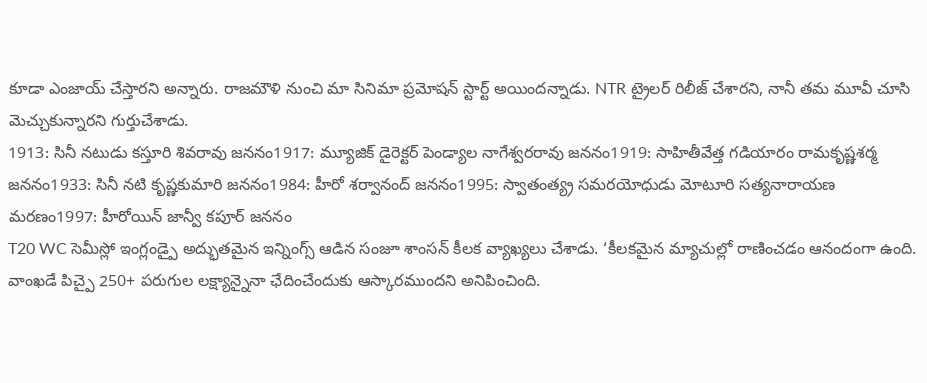కూడా ఎంజాయ్ చేస్తారని అన్నారు. రాజమౌళి నుంచి మా సినిమా ప్రమోషన్ స్టార్ట్ అయిందన్నాడు. NTR ట్రైలర్ రిలీజ్ చేశారని, నానీ తమ మూవీ చూసి మెచ్చుకున్నారని గుర్తుచేశాడు.
1913: సినీ నటుడు కస్తూరి శివరావు జననం1917: మ్యూజిక్ డైరెక్టర్ పెండ్యాల నాగేశ్వరరావు జననం1919: సాహితీవేత్త గడియారం రామకృష్ణశర్మ జననం1933: సినీ నటి కృష్ణకుమారి జననం1984: హీరో శర్వానంద్ జననం1995: స్వాతంత్య్ర సమరయోధుడు మోటూరి సత్యనారాయణ మరణం1997: హీరోయిన్ జాన్వీ కపూర్ జననం
T20 WC సెమీస్లో ఇంగ్లండ్పై అద్భుతమైన ఇన్నింగ్స్ ఆడిన సంజూ శాంసన్ కీలక వ్యాఖ్యలు చేశాడు. ‘కీలకమైన మ్యాచుల్లో రాణించడం ఆనందంగా ఉంది. వాంఖడే పిచ్పై 250+ పరుగుల లక్ష్యాన్నైనా ఛేదించేందుకు ఆస్కారముందని అనిపించింది.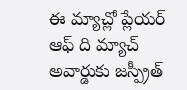ఈ మ్యాచ్లో ప్లేయర్ ఆఫ్ ది మ్యాచ్ అవార్డుకు జస్ప్రీత్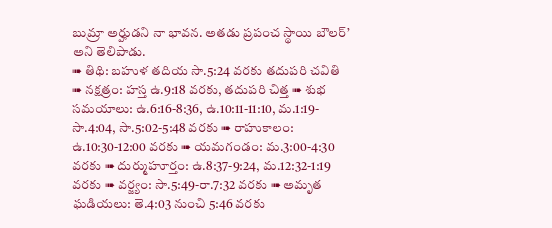బుమ్రా అర్హుడని నా భావన. అతడు ప్రపంచ స్థాయి బౌలర్’ అని తెలిపాడు.
➠ తిథి: బహుళ తదియ సా.5:24 వరకు తదుపరి చవితి ➠ నక్షత్రం: హస్త ఉ.9:18 వరకు, తదుపరి చిత్త ➠ శుభ సమయాలు: ఉ.6:16-8:36, ఉ.10:11-11:10, మ.1:19-సా.4:04, సా.5:02-5:48 వరకు ➠ రాహుకాలం: ఉ.10:30-12:00 వరకు ➠ యమగండం: మ.3:00-4:30 వరకు ➠ దుర్ముహూర్తం: ఉ.8:37-9:24, మ.12:32-1:19 వరకు ➠ వర్జ్యం: సా.5:49-రా.7:32 వరకు ➠ అమృత ఘడియలు: తె.4:03 నుంచి 5:46 వరకు